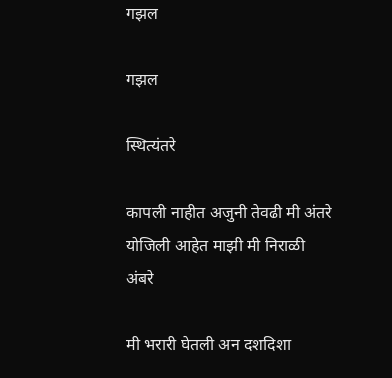गझल

गझल

स्थित्यंतरे

कापली नाहीत अजुनी तेवढी मी अंतरे
योजिली आहेत माझी मी निराळी अंबरे

मी भरारी घेतली अन दशदिशा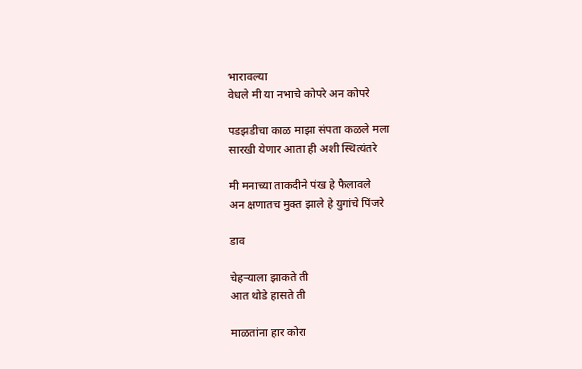भारावल्या
वेधले मी या नभाचे कोपरे अन कोपरे

पडझडीचा काळ माझा संपता कळले मला
सारखी येणार आता ही अशी स्थित्यंतरे

मी मनाच्या ताकदीने पंख हे फैलावले
अन क्षणातच मुक्त झाले हे युगांचे पिंजरे

डाव

चेहर्‍याला झाकते ती
आत थोडे हासते ती

माळतांना हार कोरा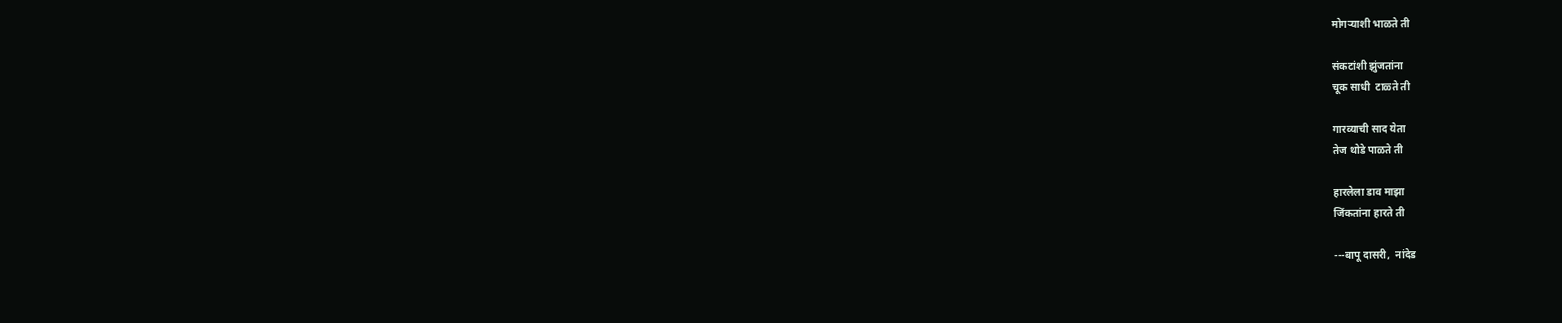मोगऱ्याशी भाळते ती

संकटांशी झुंजतांना
चूक साधी  टाळ्ते ती

गारव्याची साद येता
तेज थोडे पाळते ती

हारलेला डाव माझा
जिंकतांना हारते ती

---बापू दासरी,  नांदेड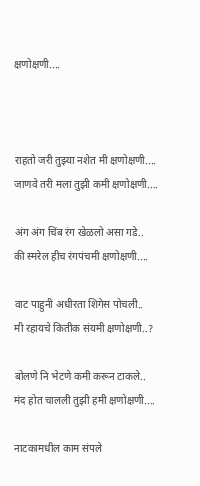क्षणोक्षणी....



राहतो जरी तुझ्या नशेत मी क्षणोक्षणी....
जाणवे तरी मला तुझी कमी क्षणोक्षणी....

अंग अंग चिंब रंग खेळलो असा गडे..
की स्मरेल हीच रंगपंचमी क्षणोक्षणी....

वाट पाहुनी अधीरता शिगेस पोचली..
मी रहायचे कितीक संयमी क्षणोक्षणी..?

बोलणे नि भेटणे कमी करून टाकले..
मंद होत चालली तुझी हमी क्षणोक्षणी....

नाटकामधील काम संपले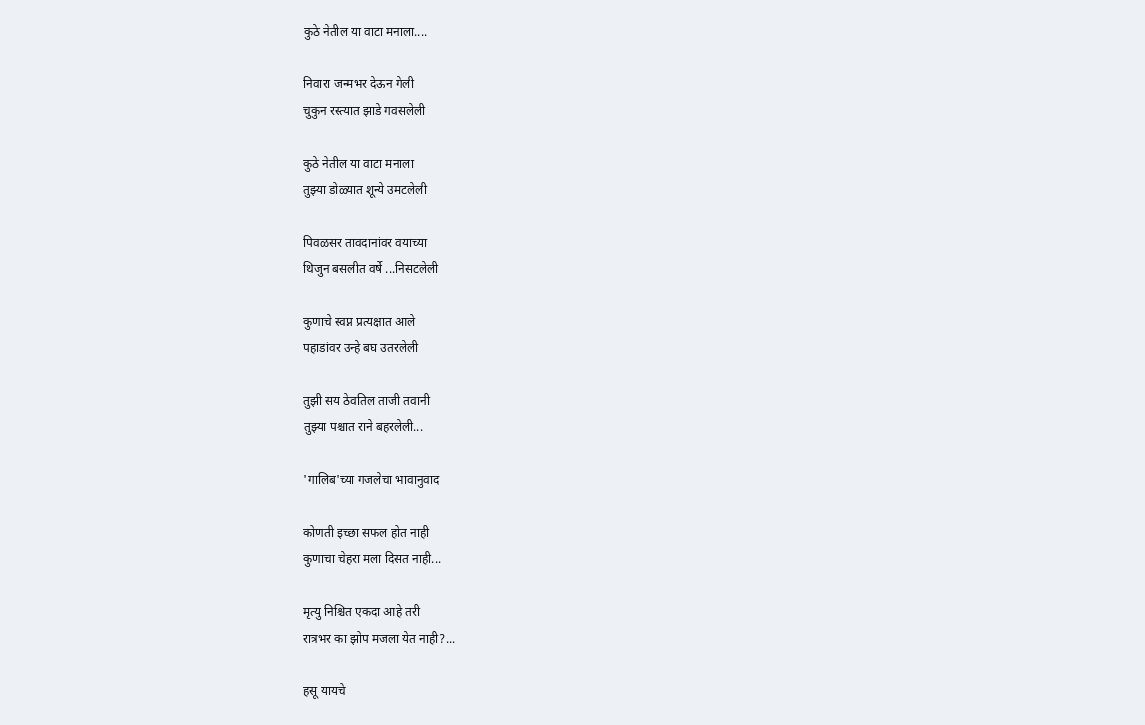कुठे नेतील या वाटा मनाला....

निवारा जन्मभर देऊन गेली
चुकुन रस्त्यात झाडे गवसलेली

कुठे नेतील या वाटा मनाला
तुझ्या डोळ्यात शून्ये उमटलेली

पिवळसर तावदानांवर वयाच्या
थिजुन बसलीत वर्षे ...निसटलेली

कुणाचे स्वप्न प्रत्यक्षात आले
पहाडांवर उन्हे बघ उतरलेली

तुझी सय ठेवतिल ताजी तवानी
तुझ्या पश्चात राने बहरलेली...

'गालिब'च्या गजलेचा भावानुवाद

कोणती इच्छा सफल होत नाही
कुणाचा चेहरा मला दिसत नाही...

मृत्यु निश्चित एकदा आहे तरी
रात्रभर का झोप मजला येत नाही?...

हसू यायचे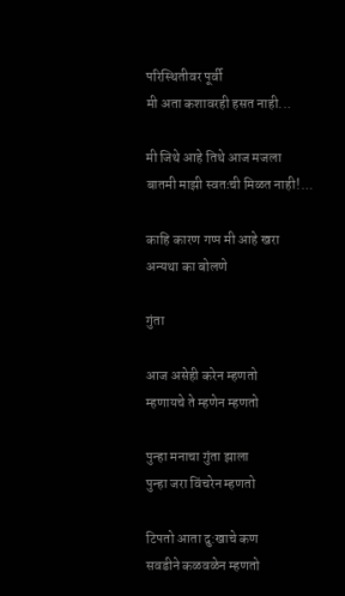परिस्थितीवर पूर्वी
मी अता कशावरही हसत नाही...

मी जिथे आहे तिथे आज मजला
बातमी माझी स्वतःची मिळत नाही!...

काहि कारण गप्प मी आहे खरा
अन्यथा का बोलणे

गुंता

आज असेही करेन म्हणतो
म्हणायचे ते म्हणेन म्हणतो

पुन्हा मनाचा गुंता झाला
पुन्हा जरा विंचरेन म्हणतो

टिपतो आता दु:खाचे कण
सवडीने कळवळेन म्हणतो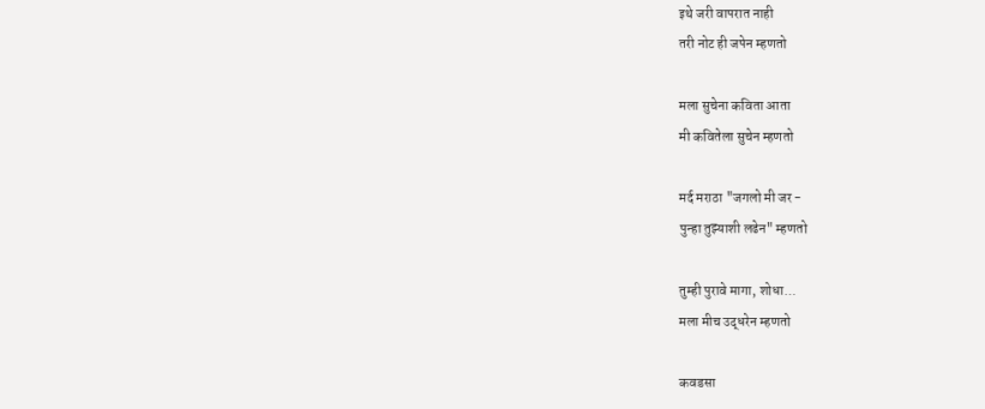इथे जरी वापरात नाही
तरी नोट ही जपेन म्हणतो

मला सुचेना कविता आता
मी कवितेला सुचेन म्हणतो

मर्द मराठा "जगलो मी जर -
पुन्हा तुझ्याशी लढेन" म्हणतो

तुम्ही पुरावे मागा, शोधा...
मला मीच उद्धरेन म्हणतो

कवडसा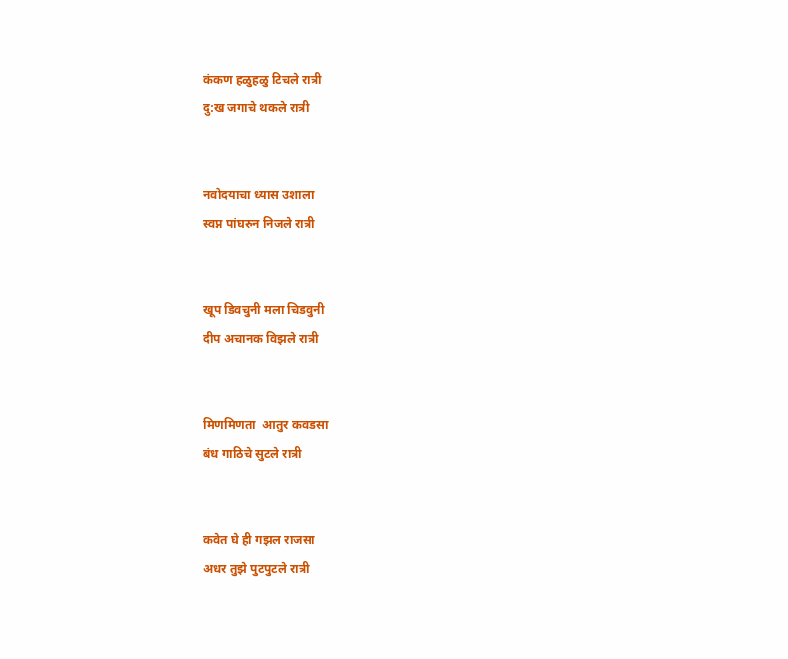कंकण हळुहळु टिचले रात्री
दु:ख जगाचे थकले रात्री


नवोदयाचा ध्यास उशाला
स्वप्न पांघरुन निजले रात्री


खूप डिवचुनी मला चिडवुनी
दीप अचानक विझले रात्री


मिणमिणता  आतुर कवडसा
बंध गाठिचे सुटले रात्री


कवेत घे ही गझल राजसा
अधर तुझे पुटपुटले रात्री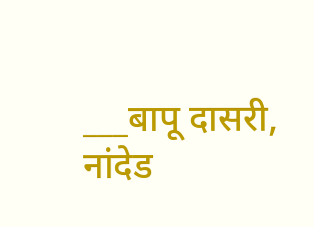___बापू दासरी, नांदेड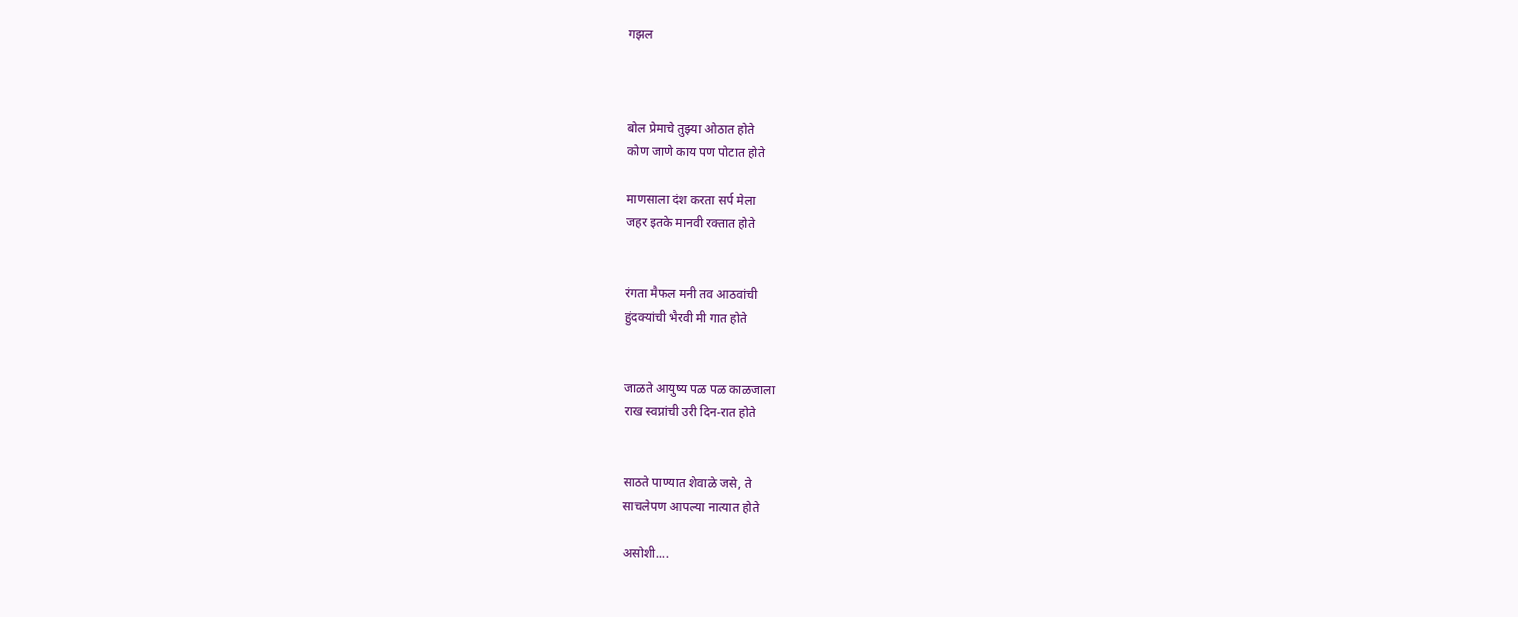गझल



बोल प्रेमाचे तुझ्या ओठात होते
कोण जाणे काय पण पोटात होते

माणसाला दंश करता सर्प मेला
जहर इतके मानवी रक्तात होते


रंगता मैफल मनी तव आठवांची
हुंदक्यांची भैरवी मी गात होते


जाळते आयुष्य पळ पळ काळजाला
राख स्वप्नांची उरी दिन-रात होते


साठते पाण्यात शेवाळे जसे, ते
साचलेपण आपल्या नात्यात होते

असोशी....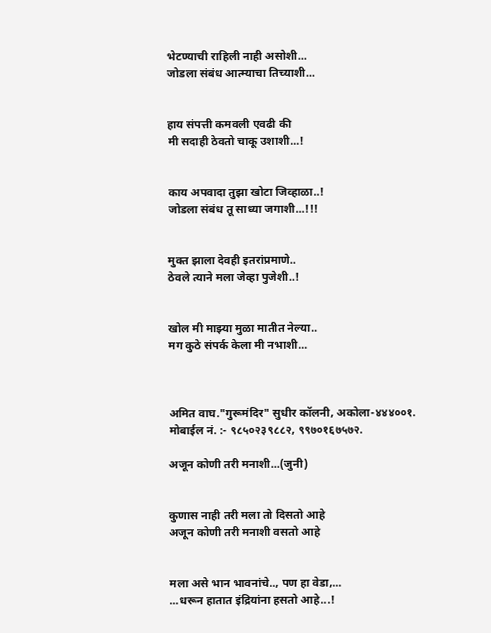भेटण्याची राहिली नाही असोशी...
जोडला संबंध आत्म्याचा तिच्याशी...


हाय संपत्ती कमवली एवढी की
मी सदाही ठेवतो चाकू उशाशी...!


काय अपवादा तुझा खोटा जिव्हाळा..!
जोडला संबंध तू साध्या जगाशी...!!!


मुक्त झाला देवही इतरांप्रमाणे..
ठेवले त्याने मला जेव्हा पुजेशी..!


खोल मी माझ्या मुळा मातीत नेल्या..
मग कुठे संपर्क केला मी नभाशी...



अमित वाघ."गुरूमंदिर" सुधीर कॉलनी, अकोला-४४४००१.
मोबाईल नं. :- ९८५०२३९८८२, ९९७०१६७५७२.

अजून कोणी तरी मनाशी...(जुनी)


कुणास नाही तरी मला तो दिसतो आहे
अजून कोणी तरी मनाशी वसतो आहे


मला असे भान भावनांचे.., पण हा वेडा,...
...धरून हातात इंद्रियांना हसतो आहे...!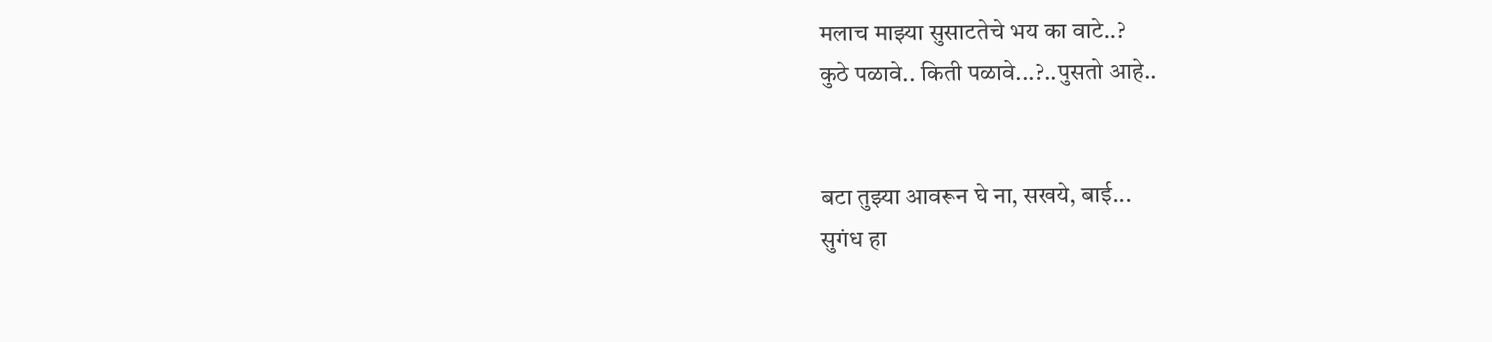मलाच माझ्या सुसाटतेचे भय का वाटे..?
कुठे पळावे.. किती पळावे...?..पुसतो आहे..


बटा तुझ्या आवरून घे ना, सखये, बाई...
सुगंध हा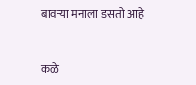बावऱ्या मनाला डसतो आहे


कळे